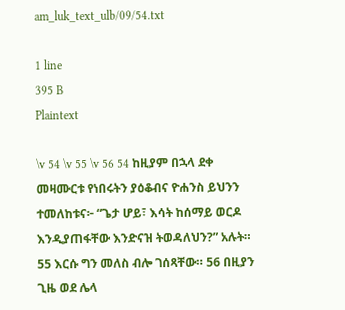am_luk_text_ulb/09/54.txt

1 line
395 B
Plaintext

\v 54 \v 55 \v 56 54 ከዚያም በኋላ ደቀ መዛሙርቱ የነበሩትን ያዕቆብና ዮሐንስ ይህንን ተመለከቱና፦ “ጌታ ሆይ፣ እሳት ከሰማይ ወርዶ እንዲያጠፋቸው እንድናዝ ትወዳለህን?” አሉት። 55 እርሱ ግን መለስ ብሎ ገሰጻቸው። 56 በዚያን ጊዜ ወደ ሌላ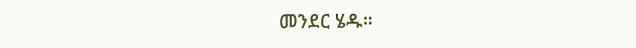መንደር ሄዱ።